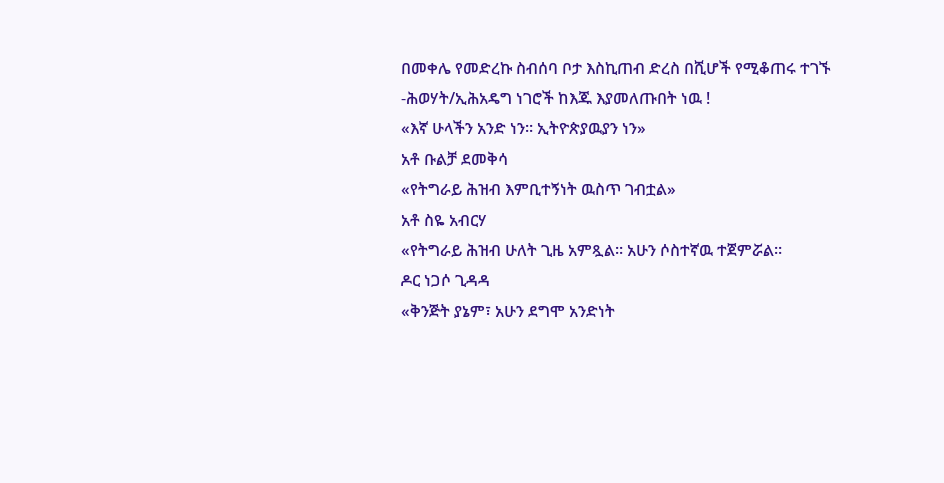በመቀሌ የመድረኩ ስብሰባ ቦታ እስኪጠብ ድረስ በሺሆች የሚቆጠሩ ተገኙ -ሕወሃት/ኢሕአዴግ ነገሮች ከእጁ እያመለጡበት ነዉ !
«እኛ ሁላችን አንድ ነን። ኢትዮጵያዉያን ነን»
አቶ ቡልቻ ደመቅሳ
«የትግራይ ሕዝብ እምቢተኝነት ዉስጥ ገብቷል»
አቶ ስዬ አብርሃ
«የትግራይ ሕዝብ ሁለት ጊዜ አምጿል። አሁን ሶስተኛዉ ተጀምሯል።
ዶር ነጋሶ ጊዳዳ
«ቅንጅት ያኔም፣ አሁን ደግሞ አንድነት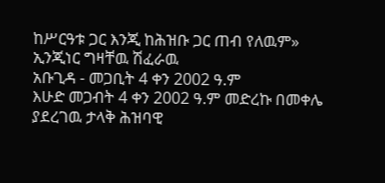ከሥርዓቱ ጋር እንጂ ከሕዝቡ ጋር ጠብ የለዉም»
ኢንጂነር ግዛቸዉ ሽፈራዉ
አቡጊዳ - መጋቢት 4 ቀን 2002 ዓ.ም
እሁድ መጋብት 4 ቀን 2002 ዓ.ም መድረኩ በመቀሌ ያደረገዉ ታላቅ ሕዝባዊ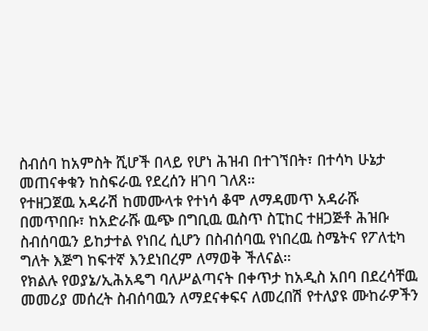ስብሰባ ከአምስት ሺሆች በላይ የሆነ ሕዝብ በተገኘበት፣ በተሳካ ሁኔታ መጠናቀቁን ከስፍራዉ የደረሰን ዘገባ ገለጸ።
የተዘጋጀዉ አዳራሽ ከመሙላቱ የተነሳ ቆሞ ለማዳመጥ አዳራሹ በመጥበቡ፣ ከአድራሹ ዉጭ በግቢዉ ዉስጥ ስፒከር ተዘጋጅቶ ሕዝቡ ስብሰባዉን ይከታተል የነበረ ሲሆን በስብሰባዉ የነበረዉ ስሜትና የፖለቲካ ግለት እጅግ ከፍተኛ እንደነበረም ለማወቅ ችለናል።
የክልሉ የወያኔ/ኢሕአዴግ ባለሥልጣናት በቀጥታ ከአዲስ አበባ በደረሳቸዉ መመሪያ መሰረት ስብሰባዉን ለማደናቀፍና ለመረበሽ የተለያዩ ሙከራዎችን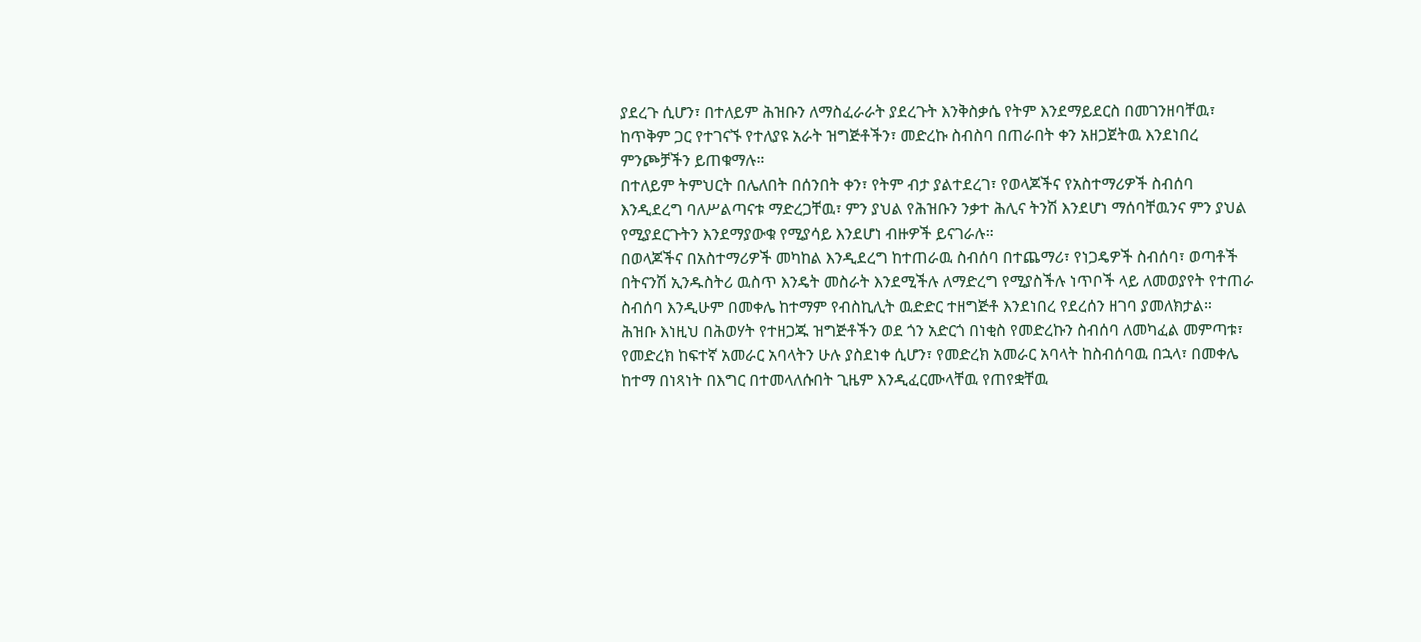ያደረጉ ሲሆን፣ በተለይም ሕዝቡን ለማስፈራራት ያደረጉት እንቅስቃሴ የትም እንደማይደርስ በመገንዘባቸዉ፣ ከጥቅም ጋር የተገናኙ የተለያዩ አራት ዝግጅቶችን፣ መድረኩ ስብስባ በጠራበት ቀን አዘጋጀትዉ እንደነበረ ምንጮቻችን ይጠቁማሉ።
በተለይም ትምህርት በሌለበት በሰንበት ቀን፣ የትም ብታ ያልተደረገ፣ የወላጆችና የአስተማሪዎች ስብሰባ እንዲደረግ ባለሥልጣናቱ ማድረጋቸዉ፣ ምን ያህል የሕዝቡን ንቃተ ሕሊና ትንሽ እንደሆነ ማሰባቸዉንና ምን ያህል የሚያደርጉትን እንደማያውቁ የሚያሳይ እንደሆነ ብዙዎች ይናገራሉ።
በወላጆችና በአስተማሪዎች መካከል እንዲደረግ ከተጠራዉ ስብሰባ በተጨማሪ፣ የነጋዴዎች ስብሰባ፣ ወጣቶች በትናንሽ ኢንዱስትሪ ዉስጥ እንዴት መስራት እንደሚችሉ ለማድረግ የሚያስችሉ ነጥቦች ላይ ለመወያየት የተጠራ ስብሰባ እንዲሁም በመቀሌ ከተማም የብስኪሊት ዉድድር ተዘግጅቶ እንደነበረ የደረሰን ዘገባ ያመለክታል።
ሕዝቡ እነዚህ በሕወሃት የተዘጋጁ ዝግጅቶችን ወደ ጎን አድርጎ በነቂስ የመድረኩን ስብሰባ ለመካፈል መምጣቱ፣ የመድረክ ከፍተኛ አመራር አባላትን ሁሉ ያስደነቀ ሲሆን፣ የመድረክ አመራር አባላት ከስብሰባዉ በኋላ፣ በመቀሌ ከተማ በነጻነት በእግር በተመላለሱበት ጊዜም እንዲፈርሙላቸዉ የጠየቋቸዉ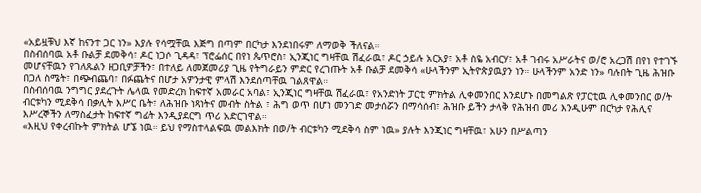«አይዟቹህ እኛ ከናንተ ጋር ነን» እያሉ የሳሟቸዉ እጅግ በጣም በርካታ እንደነበሩም ለማወቅ ችለናል።
በስብሰባዉ አቶ ቡልቻ ደመቅሳ፣ ዶር ነጋሶ ጊዳዳ፣ ፕሮፌሰር በየነ ጴጥሮስ፣ ኢንጂነር ግዛቸዉ ሽፈራዉ፣ ዶር ኃይሉ አርአያ፣ አቶ ስዬ አብርሃ፣ አቶ ገብሩ አሥራትና ወ/ሮ አረጋሽ በየነ የተገኙ መሆናቸዉን የገለጹልን ዘጋቢዎቻችን፣ በተለይ ለመጀመሪያ ጊዜ የትግራይን ምድር የረገጡት አቶ ቡልቻ ደመቅሳ «ሁላችንም ኢትዮጵያዉያን ነን። ሁላችንም አንድ ነን» ባሉበት ጊዜ ሕዝቡ በጋለ ስሜት፣ በጭብጨባ፣ በፉጨትና በሆታ አዎንታዊ ምላሽ እንደሰጣቸዉ ገልጸዋል።
በስብሰባዉ ንግግር ያደረጉት ሌላዉ የመድረክ ከፍተኛ አመራር አባል፣ ኢንጂነር ግዛቸዉ ሽፈራዉ፣ የአንድነት ፓርቲ ምክትል ሊቀመንበር እንደሆኑ በመግልጽ የፓርቲዉ ሊቀመንበር ወ/ት ብርቱካን ሚደቅሳ በቃሊት እሥር ቤት፣ ለሕዝቡ ነጻነትና መብት ስትል ፣ ሕግ ወጥ በሆነ መንገድ መታሰሯን በማሳሰብ፣ ሕዝቡ ይችን ታላቅ የሕዝብ መሪ እንዲሁም በርካታ የሕሊና እሥረኞችን ለማስፈታት ከፍተኛ ግፊት እንዲያደርግ ጥሪ አድርገዋል።
«እዚህ የቀረብኩት ምክትል ሆኜ ነዉ። ይህ የማስተላልፍዉ መልእክት በወ/ት ብርቱካን ሚደቅሳ ስም ነዉ» ያሉት እንጂነር ግዛቸዉ፣ አሁን በሥልጣን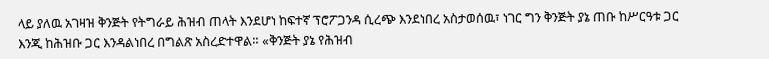ላይ ያለዉ አገዛዝ ቅንጅት የትግራይ ሕዝብ ጠላት እንደሆነ ከፍተኛ ፕሮፖጋንዳ ሲረጭ እንደነበረ አስታወሰዉ፣ ነገር ግን ቅንጅት ያኔ ጠቡ ከሥርዓቱ ጋር እንጂ ከሕዝቡ ጋር እንዳልነበረ በግልጽ አስረድተዋል። «ቅንጅት ያኔ የሕዝብ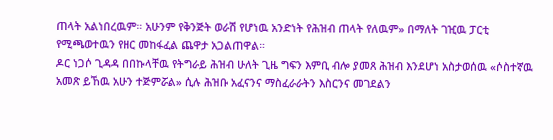ጠላት አልነበረዉም። አሁንም የቅንጅት ወራሽ የሆነዉ አንድነት የሕዝብ ጠላት የለዉም» በማለት ገዢዉ ፓርቲ የሚጫወተዉን የዘር መከፋፈል ጨዋታ አጋልጠዋል።
ዶር ነጋሶ ጊዳዳ በበኩላቸዉ የትግራይ ሕዝብ ሁለት ጊዜ ግፍን እምቢ ብሎ ያመጸ ሕዝብ እንደሆነ አስታወሰዉ «ሶስተኛዉ አመጽ ይኸዉ አሁን ተጅምሯል» ሲሉ ሕዝቡ አፈናንና ማስፈራራትን እስርንና መገደልን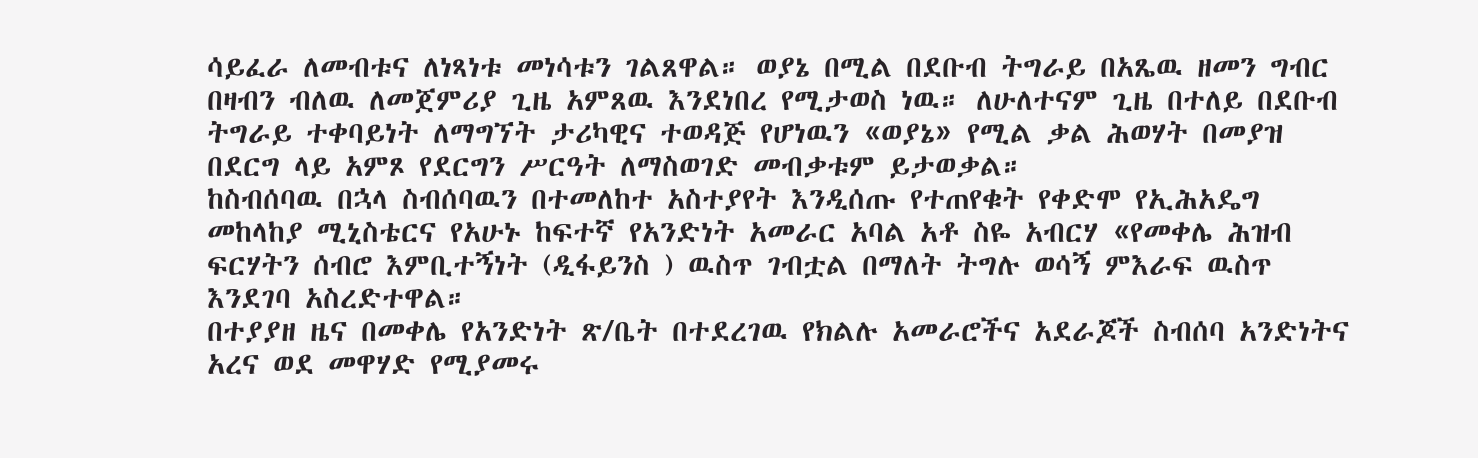ሳይፈራ ለመብቱና ለነጻነቱ መነሳቱን ገልጸዋል። ወያኔ በሚል በደቡብ ትግራይ በአጼዉ ዘመን ግብር በዛብን ብለዉ ለመጀምሪያ ጊዜ አምጸዉ እንደነበረ የሚታወስ ነዉ። ለሁለተናም ጊዜ በተለይ በደቡብ ትግራይ ተቀባይነት ለማግኘት ታሪካዊና ተወዳጅ የሆነዉን «ወያኔ» የሚል ቃል ሕወሃት በመያዝ በደርግ ላይ አምጾ የደርግን ሥርዓት ለማስወገድ መብቃቱም ይታወቃል።
ከስብሰባዉ በኋላ ስብሰባዉን በተመለከተ አስተያየት እንዲሰጡ የተጠየቁት የቀድሞ የኢሕአዴግ መከላከያ ሚኒስቴርና የአሁኑ ከፍተኛ የአንድነት አመራር አባል አቶ ስዬ አብርሃ «የመቀሌ ሕዝብ ፍርሃትን ሰብሮ እምቢተኝነት (ዲፋይንስ ) ዉስጥ ገብቷል በማለት ትግሉ ወሳኝ ምእራፍ ዉስጥ እንደገባ አስረድተዋል።
በተያያዘ ዜና በመቀሌ የአንድነት ጽ/ቤት በተደረገዉ የክልሉ አመራሮችና አደራጆች ስብሰባ አንድነትና አረና ወደ መዋሃድ የሚያመሩ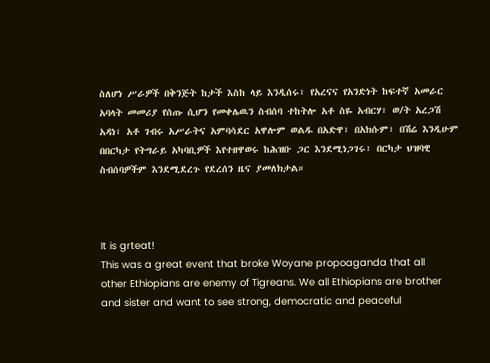ስለሆነ ሥራዎች በቅንጅት ከታች እስከ ላይ እንዲሰሩ፣ የአረናና የአንድነት ከፍተኛ አመራር አባላት መመሪያ የሰጡ ሲሆን የመቀሌዉን ስብሰባ ተከትሎ አቶ ስዬ አብርሃ፣ ወ/ት አረጋሽ አዳነ፣ አቶ ገብሩ አሥራትና አምባሳደር አዋሎም ወልዱ በአድዋ፣ በአክሱም፣ በሽሬ እንዲሁም በበርካታ የትግራይ አካባቢዎች እየተዘዋወሩ ከሕዝቡ ጋር እንደሚነጋገሩ፣ በርካታ ህዝባዊ ስብሰባዎችም እንደሚደረጉ የደረሰን ዜና ያመለክታል።



It is grteat!
This was a great event that broke Woyane propoaganda that all other Ethiopians are enemy of Tigreans. We all Ethiopians are brother and sister and want to see strong, democratic and peaceful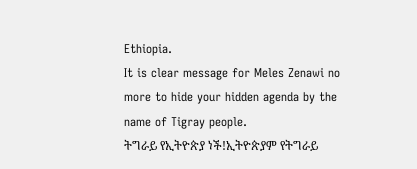Ethiopia.
It is clear message for Meles Zenawi no more to hide your hidden agenda by the name of Tigray people.
ትግራይ የኢትዮጵያ ነች!ኢትዮጵያም የትግራይ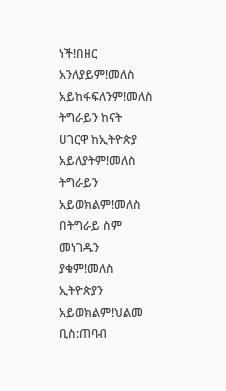ነች!በዘር አንለያይም!መለስ አይከፋፍለንም!መለስ ትግራይን ከናት ሀገርዋ ከኢትዮጵያ አይለያትም!መለስ ትግራይን አይወክልም!መለስ በትግራይ ስም መነገዱን ያቁም!መለስ ኢትዮጵያን አይወክልም!ህልመ ቢስ:ጠባብ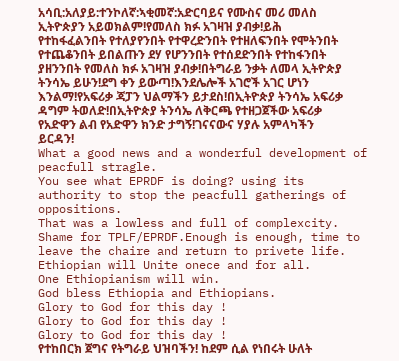አሳቢ:አለያይ:ተንኮለኛ:ኣቂመኛ:አድርባይና የሙስና መሪ መለስ ኢትዮጵያን አይወክልም!የመለስ ክፉ አገዛዝ ያብቃ!ይሕ የተከፋፈልንበት የተለያየንበት የተዋረድንበት የተዘለፍንበት የሞትንበት የተጨቆንበት ይበልጡን ደሃ የሆንንበት የተሰደድንበት የተከፋንበት ያዘንንበት የመለስ ክፉ አገዛዝ ያብቃ!በትግራይ ንቃት ለመላ ኢትዮጵያ ትንሳኤ ይሁን!ደግ ቀን ይውጣ!እንደሌሎች አገሮች አገር ሆነን እንልማ!የአፍሪቃ ጃፓን ህልማችን ይታደስ!በኢትዮጵያ ትንሳኤ አፍሪቃ ዳግም ትወለድ!በኢትዮጵያ ትንሳኤ ለቅርጫ የተዘጋጀችው አፍሪቃ የአድዋን ልብ የአድዋን ክንድ ታግኝ!ገናናውና ሃያሉ አምላካችን ይርዳን!
What a good news and a wonderful development of peacfull stragle.
You see what EPRDF is doing? using its authority to stop the peacfull gatherings of oppositions.
That was a lowless and full of complexcity.
Shame for TPLF/EPRDF.Enough is enough, time to leave the chaire and return to privete life.
Ethiopian will Unite onece and for all.
One Ethiopianism will win.
God bless Ethiopia and Ethiopians.
Glory to God for this day !
Glory to God for this day !
Glory to God for this day !
የተከበርክ ጀግና የትግራይ ህዝባችን! ከደም ሲል የነበሩት ሁለት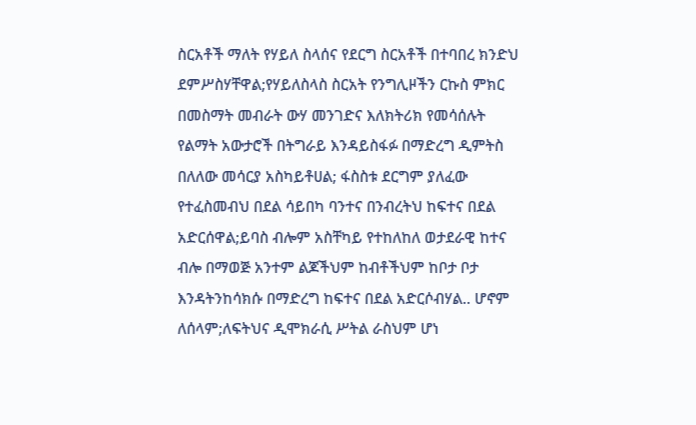ስርአቶች ማለት የሃይለ ስላሰና የደርግ ስርአቶች በተባበረ ክንድህ ደምሥስሃቸዋል;የሃይለስላስ ስርአት የንግሊዞችን ርኩስ ምክር በመስማት መብራት ውሃ መንገድና እለክትሪክ የመሳሰሉት የልማት አውታሮች በትግራይ እንዳይስፋፉ በማድረግ ዲምትስ በለለው መሳርያ አስካይቶሀል; ፋስስቱ ደርግም ያለፈው የተፈስመብህ በደል ሳይበካ ባንተና በንብረትህ ከፍተና በደል አድርሰዋል;ይባስ ብሎም አስቸካይ የተከለከለ ወታደራዊ ከተና ብሎ በማወጅ አንተም ልጆችህም ከብቶችህም ከቦታ ቦታ እንዳትንከሳክሱ በማድረግ ከፍተና በደል አድርሶብሃል.. ሆኖም ለሰላም;ለፍትህና ዲሞክራሲ ሥትል ራስህም ሆነ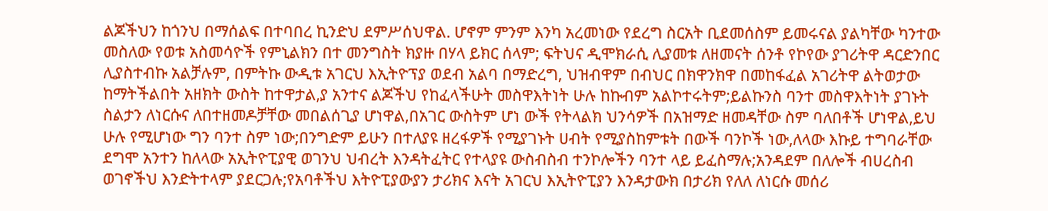ልጆችህን ከጎንህ በማሰልፍ በተባበረ ኪንድህ ደምሥሰህዋል. ሆኖም ምንም እንካ አረመነው የደረግ ስርአት ቢደመሰስም ይመሩናል ያልካቸው ካንተው መስለው የወቱ አስመሳዮች የምኒልክን በተ መንግስት ክያዙ በሃላ ይክር ሰላም; ፍትህና ዲሞክራሲ ሊያመቱ ለዘመናት ሰንቶ የኮየው ያገሪትዋ ዳርድንበር ሊያስተብኩ አልቻሉም, በምትኩ ውዲቱ አገርህ እኢትዮፕያ ወደብ አልባ በማድረግ, ህዝብዋም በብህር በክዋንክዋ በመከፋፈል አገሪትዋ ልትወታው ከማትችልበት አዘክት ውስት ከተዋታል,ያ አንተና ልጆችህ የከፈላችሁት መስዋእትነት ሁሉ ከኩብም አልኮተሩትም;ይልኩንስ ባንተ መስዋእትነት ያገኑት ስልታን ለነርሱና ለበተዘመዶቻቸው መበልሰጊያ ሆነዋል,በአገር ውስትም ሆነ ውች የትላልክ ህንሳዎች በአዝማድ ዘመዳቸው ስም ባለበቶች ሆነዋል,ይህ ሁሉ የሚሆነው ግን ባንተ ስም ነው;በንግድም ይሁን በተለያዩ ዘረፋዎች የሚያገኑት ሀብት የሚያስከምቱት በውች ባንኮች ነው,ለላው እኩይ ተግባራቸው ደግሞ አንተን ከለላው አኢትዮፒያዊ ወገንህ ህብረት እንዳትፈትር የተላያዩ ውስብስብ ተንኮሎችን ባንተ ላይ ይፈስማሉ;አንዳደም በለሎች ብሀረስብ ወገኖችህ እንድትተላም ያደርጋሉ;የአባቶችህ እትዮፒያውያን ታሪክና እናት አገርህ እኢትዮፒያን እንዳታውክ በታሪክ የለለ ለነርሱ መሰሪ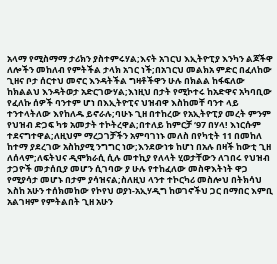አላማ የሚስማማ ታሪክን ያስተምሩሃል;እናት አገርህ እኢትዮፒያ እንካን ልጆችዋ ለሎችን መከለብ የምትችል ታላክ አገር ነች;በአገርህ መልክአ ምድር በፈለከው ጊዘና ቦታ ሰርተህ መኖር እንዳትችል ግዛቶችዋን ሁሉ በክልል ከፋፍለው ከክልልህ እንዳትወታ አድርገውሃል;እነዚህ በታት የሚኮተሩ ከአድዋና አካባቢው የፈለኩ ሰዎች ባንተም ሆነ በእኢትዮፒና ህዝብዋ እስከመቸ ባንተ ላይ ተንተላትለው እየከለዱ ይኖራሉ;ባሁኑ ጊዘ በተከረው የአኢትዮፒያ መረት ምንም የህዝብ ድጋፍ ካቱ አመታት ተኮትረዋል;በተለይ ከምርቻ ‘97 በሃላ! እነርሱም ተደናግተዋል;ለዚህም ማረጋገቻችን አምባገነኑ መለስ በየካቲት 11 በመከለ ከተማ ያደረገው አስከያሚ ንግግር ነው;እንደውነቱ ከሆነ በአሉ በዛች ከውቲ ጊዘ ለሰላም;ለፍትህና ዲሞክራሲ ሲሉ መተኪያ የለላት ሂወታቸውን ለገበሩ የህዝብ ታጋዮች መታሰቢያ መሆን ሲገባው ያ ሁሉ የተከፈለው መስዋእትነት ዋጋ የሚያሳታ መሆኑ በታም ያሳዝናል;ስለዚህ ላንተ ተኮርካሪ መስሎህ በትክሳህ እስከ አሁን ተሰክመከው የኮየህ ወያነ-አኢሃዲግ ከወገኖችህ ጋር በማበር እምቢ አልገዛም የምትልበት ጊዘ አሁን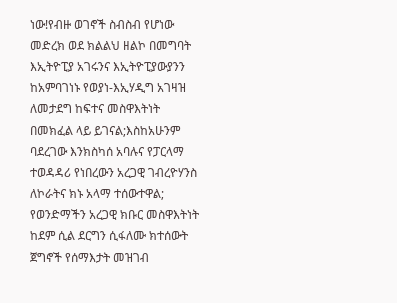ነው!የብዙ ወገኖች ስብስብ የሆነው መድረክ ወደ ክልልህ ዘልኮ በመግባት እኢትዮፒያ አገሩንና እኢትዮፒያውያንን ከአምባገነኑ የወያነ-እኢሃዲግ አገዛዝ ለመታደግ ከፍተና መስዋእትነት በመክፈል ላይ ይገናል;እስከአሁንም ባደረገው እንክስካሰ አባሉና የፓርላማ ተወዳዳሪ የነበረውን አረጋዊ ገብረዮሃንስ ለኮራትና ክኑ አላማ ተሰውተዋል; የወንድማችን አረጋዊ ክቡር መስዋእትነት ከደም ሲል ደርግን ሲፋለሙ ክተሰውት ጀግኖች የሰማእታት መዝገብ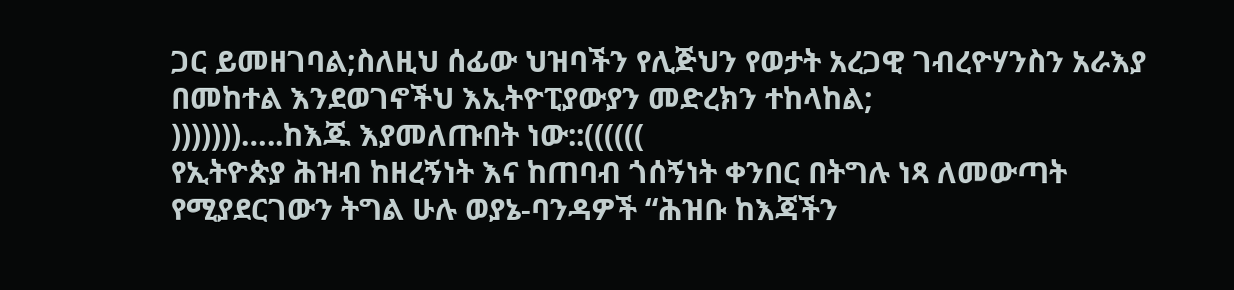ጋር ይመዘገባል;ስለዚህ ሰፊው ህዝባችን የሊጅህን የወታት አረጋዊ ገብረዮሃንስን አራእያ በመከተል እንደወገኖችህ እኢትዮፒያውያን መድረክን ተከላከል;
)))))))…..ከእጁ እያመለጡበት ነው::((((((
የኢትዮጵያ ሕዝብ ከዘረኝነት እና ከጠባብ ጎሰኝነት ቀንበር በትግሉ ነጻ ለመውጣት የሚያደርገውን ትግል ሁሉ ወያኔ-ባንዳዎች “ሕዝቡ ከእጃችን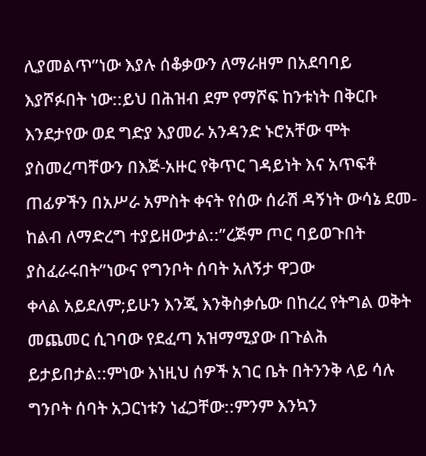ሊያመልጥ”ነው እያሉ ሰቆቃውን ለማራዘም በአደባባይ እያሾፉበት ነው::ይህ በሕዝብ ደም የማሾፍ ከንቱነት በቅርቡ እንደታየው ወደ ግድያ እያመራ አንዳንድ ኑሮአቸው ሞት ያስመረጣቸውን በእጅ-አዙር የቅጥር ገዳይነት እና አጥፍቶ ጠፊዎችን በአሥራ አምስት ቀናት የሰው ሰራሽ ዳኝነት ውሳኔ ደመ-ከልብ ለማድረግ ተያይዘውታል::”ረጅም ጦር ባይወጉበት ያስፈራሩበት”ነውና የግንቦት ሰባት አለኝታ ዋጋው
ቀላል አይደለም;ይሁን እንጂ እንቅስቃሴው በከረረ የትግል ወቅት መጨመር ሲገባው የደፈጣ አዝማሚያው በጉልሕ ይታይበታል::ምነው እነዚህ ሰዎች አገር ቤት በትንንቅ ላይ ሳሉ ግንቦት ሰባት አጋርነቱን ነፈጋቸው::ምንም እንኳን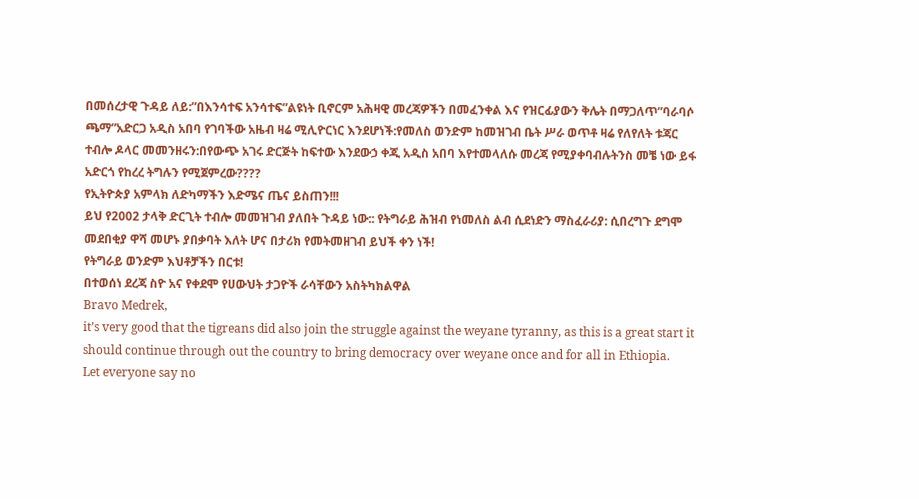በመሰረታዊ ጉዳይ ለይ:”በእንሳተፍ አንሳተፍ”ልዩነት ቢኖርም አሕዛዊ መረጃዎችን በመፈንቀል እና የዝርፊያውን ቅሌት በማጋለጥ”ባራባሶ ጫማ”አድርጋ አዲስ አበባ የገባችው አዜብ ዛሬ ሚሊዮርነር እንደሆነች:የመለስ ወንድም ከመዝገብ ቤት ሥራ ወጥቶ ዛሬ የለየለት ቱጃር ተብሎ ዶላር መመንዘሩን:በየውጭ አገሩ ድርጅት ከፍተው እንደውኃ ቀጂ አዲስ አበባ እየተመላለሱ መረጃ የሚያቀባብሉትንስ መቼ ነው ይፋ አድርጎ የከረረ ትግሉን የሚጀምረው????
የኢትዮጵያ አምላክ ለድካማችን እድሜና ጤና ይስጠን!!!
ይህ የ2002 ታላቅ ድርጊት ተብሎ መመዝገብ ያለበት ጉዳይ ነው:: የትግራይ ሕዝብ የነመለስ ልብ ሲደነድን ማስፈራሪያ: ሲበረግጉ ደግሞ መደበቂያ ዋሻ መሆኑ ያበቃባት እለት ሆና በታሪክ የመትመዘገብ ይህች ቀን ነች!
የትግራይ ወንድም እህቶቻችን በርቱ!
በተወሰነ ደረጃ ስዮ አና የቀደሞ የሀውህት ታጋዮች ራሳቸውን አስትካክልዋል
Bravo Medrek,
it’s very good that the tigreans did also join the struggle against the weyane tyranny, as this is a great start it should continue through out the country to bring democracy over weyane once and for all in Ethiopia.
Let everyone say no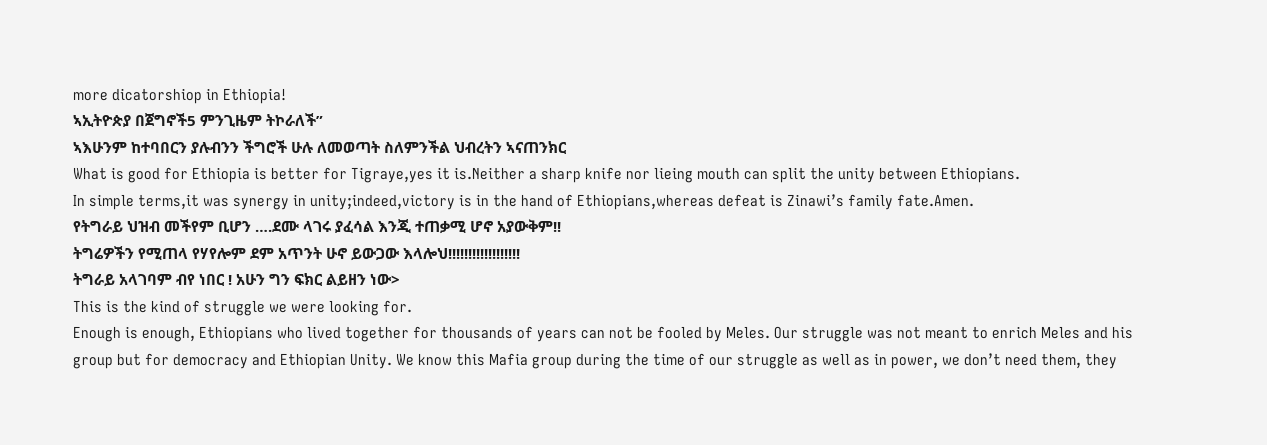more dicatorshiop in Ethiopia!
ኣኢትዮጵያ በጀግኖች5 ምንጊዜም ትኮራለች”
ኣእሁንም ከተባበርን ያሉብንን ችግሮች ሁሉ ለመወጣት ስለምንችል ህብረትን ኣናጠንክር
What is good for Ethiopia is better for Tigraye,yes it is.Neither a sharp knife nor lieing mouth can split the unity between Ethiopians.
In simple terms,it was synergy in unity;indeed,victory is in the hand of Ethiopians,whereas defeat is Zinawi’s family fate.Amen.
የትግራይ ህዝብ መችየም ቢሆን ….ደሙ ላገሩ ያፈሳል እንጂ ተጠቃሚ ሆኖ አያውቅም!!
ትግሬዎችን የሚጠላ የሃየሎም ደም አጥንት ሁኖ ይውጋው እላሎህ!!!!!!!!!!!!!!!!!!
ትግራይ አላገባም ብየ ነበር ! አሁን ግን ፍክር ልይዘን ነው>
This is the kind of struggle we were looking for.
Enough is enough, Ethiopians who lived together for thousands of years can not be fooled by Meles. Our struggle was not meant to enrich Meles and his group but for democracy and Ethiopian Unity. We know this Mafia group during the time of our struggle as well as in power, we don’t need them, they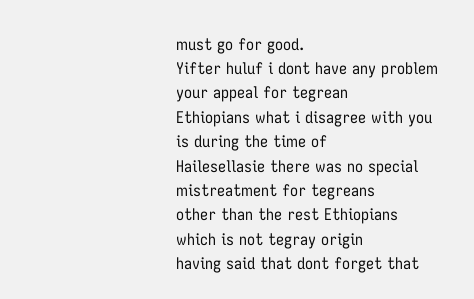must go for good.
Yifter huluf i dont have any problem your appeal for tegrean
Ethiopians what i disagree with you is during the time of
Hailesellasie there was no special mistreatment for tegreans
other than the rest Ethiopians which is not tegray origin
having said that dont forget that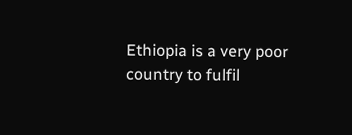Ethiopia is a very poor
country to fulfil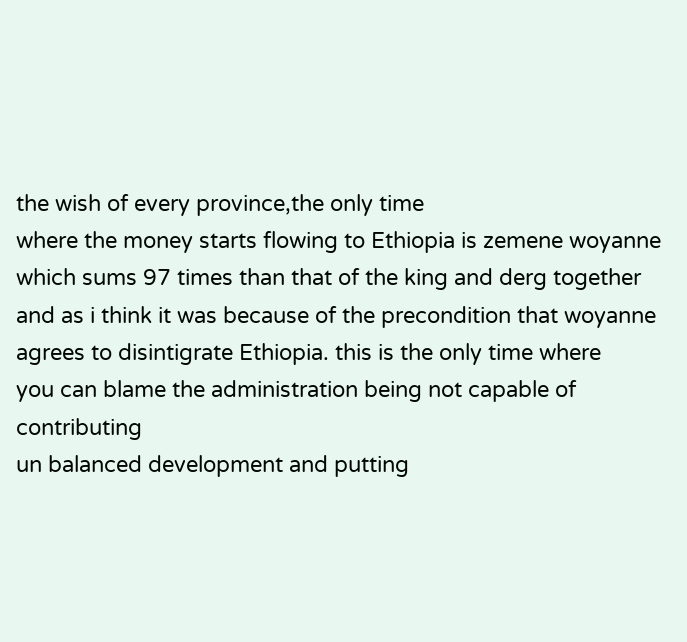the wish of every province,the only time
where the money starts flowing to Ethiopia is zemene woyanne
which sums 97 times than that of the king and derg together
and as i think it was because of the precondition that woyanne
agrees to disintigrate Ethiopia. this is the only time where
you can blame the administration being not capable of contributing
un balanced development and putting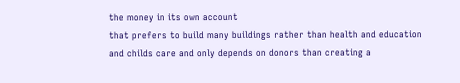the money in its own account
that prefers to build many buildings rather than health and education
and childs care and only depends on donors than creating a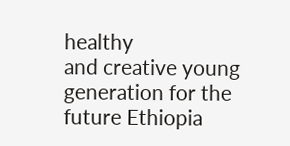healthy
and creative young generation for the future Ethiopia